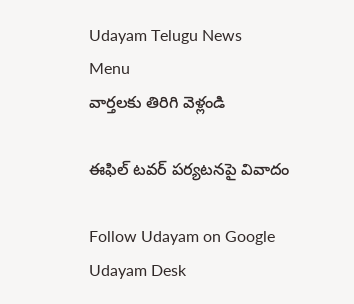Udayam Telugu News
Menu
వార్తలకు తిరిగి వెళ్లండి

ఈఫిల్‌ టవర్‌ పర్యటనపై వివాదం

Follow Udayam on Google
Udayam Desk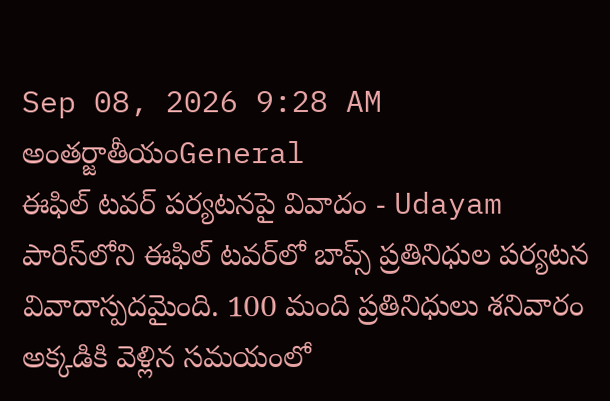Sep 08, 2026 9:28 AM అంతర్జాతీయంGeneral
ఈఫిల్‌ టవర్‌ పర్యటనపై వివాదం - Udayam
పారిస్‌లోని ఈఫిల్‌ టవర్‌లో బాప్స్‌ ప్రతినిధుల పర్యటన వివాదాస్పదమైంది. 100 మంది ప్రతినిధులు శనివారం అక్కడికి వెళ్లిన సమయంలో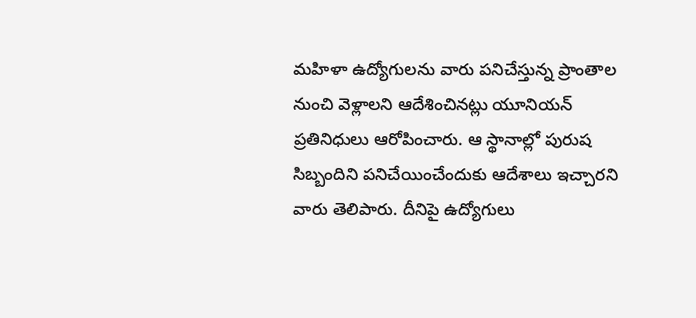మహిళా ఉద్యోగులను వారు పనిచేస్తున్న ప్రాంతాల నుంచి వెళ్లాలని ఆదేశించినట్లు యూనియన్‌ ప్రతినిధులు ఆరోపించారు. ఆ స్థానాల్లో పురుష సిబ్బందిని పనిచేయించేందుకు ఆదేశాలు ఇచ్చారని వారు తెలిపారు. దీనిపై ఉద్యోగులు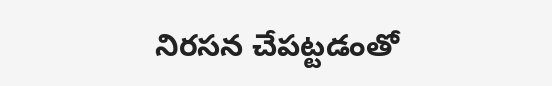నిరసన చేపట్టడంతో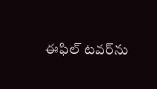ఈఫిల్‌ టవర్‌ను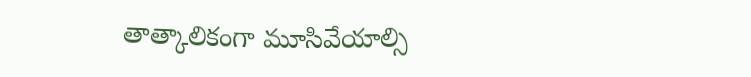తాత్కాలికంగా మూసివేయాల్సి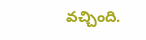వచ్చింది.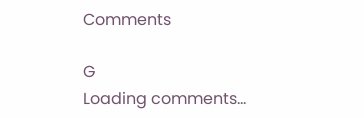Comments

G
Loading comments...